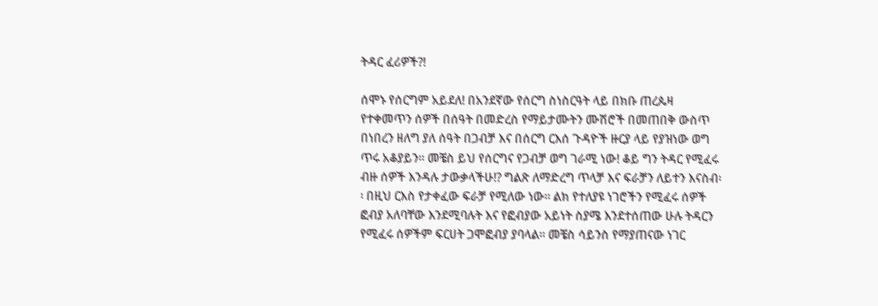ትዳር ፈሪዎች?!

ሰሞኑ የሰርግም አይደለ! በአንደኛው የሰርግ ስነስርዓት ላይ በክቡ ጠረጴዛ የተቀመጥን ሰዎች በሰዓት በመድረስ የማይታሙትን ሙሽሮች በመጠበቅ ውስጥ በነበረን ዘለግ ያለ ሰዓት በጋብቻ እና በሰርግ ርእሰ ጉዳዮች ዙርያ ላይ የያዝነው ወግ ጥሩ አቆያይን፡፡ መቼስ ይህ የሰርግና የጋብቻ ወግ ገራሚ ነው! ቆይ ግን ትዳር የሚፈሩ ብዙ ሰዎች እንዳሉ ታውቃላችሁ!? ግልጽ ለማድረግ ጥላቻ እና ፍራቻን ለይተን እናስብ፡፡ በዚህ ርእስ የታቀፈው ፍራቻ የሚለው ነው፡፡ ልክ የተለያዩ ነገሮችን የሚፈሩ ሰዎች ፎብያ አለባቸው እንደሚባሉት እና የፎብያው አይነት ስያሜ እንደተሰጠው ሁሉ ትዳርን የሚፈሩ ሰዎችም ፍርሀት ጋሞፎብያ ያባላል፡፡ መቼስ ሳይንስ የማያጠናው ነገር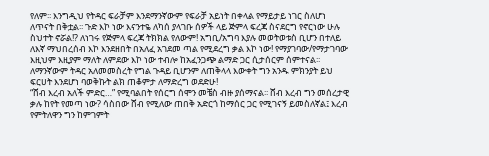የለም፡፡ እንግዲህ የትዳር ፍራቻም እንደማንኛውም የፍራቻ አይነት በቀላል የማይታይ ነገር ስለሆነ ለጥናት በቅቷል፡፡ ጉድ እኮ ነው እናንተዬ ለካሰ ያላገቡ ሰዎች ላይ ጅምላ ፍረጃ ስናደርግ የኖርነው ሁሉ ስህተት ኖሯል!? ለነገሩ የጅምላ ፍረጃ ትክክል የለውም! አግቢ/አግባ እያሉ መወትወቱስ ቢሆን በተለይ ለእኛ ማህበረሰብ እኮ እንደዘበት በአለፈ አገደመ ጣል የሚደረግ ቃል እኮ ነው! የማያገባው/የማታገባው እዚህም እዚያም ማለት ለምደው እኮ ነው ተብሎ ከአፈንጋጭ ልማድ ጋር ሲታሰርም ሰምተናል፡፡ ለማንኛውም ትዳር አለመመስረት የግል ጉዳይ ቢሆንም ለጠቅላላ እውቀት ግን አንዱ ምክንያት ይህ ፍርሀት እንደሆነ ባወቅኩት ልክ ጠቆምታ ለማድረግ ወደድሁ!
“ሸብ እረብ አለች ምድር…” የሚባልበት የሰርግ ሰሞን መቼስ ብዙ ያሰማናል፡፡ ሸብ እረብ ግን መሰረታዊ ቃሉ ከየት የመጣ ነው? ሳስበው ሸብ የሚለው ጠበቅ አድርጎ ከማሰር ጋር የሚገናኝ ይመስለኛል፤ እረብ የምትለዋን ግን ከምገምት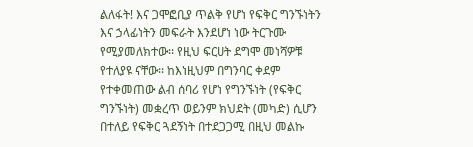ልለፋት! እና ጋሞፎቢያ ጥልቅ የሆነ የፍቅር ግንኙነትን እና ኃላፊነትን መፍራት እንደሆነ ነው ትርጉሙ የሚያመለክተው፡፡ የዚህ ፍርሀት ደግሞ መነሻዎቹ የተለያዩ ናቸው፡፡ ከእነዚህም በግንባር ቀደም የተቀመጠው ልብ ሰባሪ የሆነ የግንኙነት (የፍቅር ግንኙነት) መቋረጥ ወይንም ክህደት (መካድ) ሲሆን በተለይ የፍቅር ጓደኝነት በተደጋጋሚ በዚህ መልኩ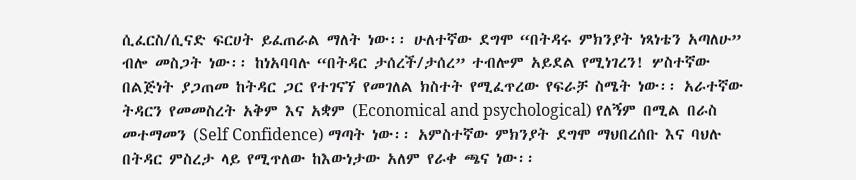ሲፈርስ/ሲናድ ፍርሀት ይፈጠራል ማለት ነው፡፡ ሁለተኛው ደግሞ “በትዳሩ ምክንያት ነጻነቴን አጣለሁ” ብሎ መስጋት ነው፡፡ ከነአባባሉ “በትዳር ታሰረች/ታሰረ” ተብሎም አይደል የሚነገረን! ሦስተኛው በልጅነት ያጋጠመ ከትዳር ጋር የተገናኘ የመገለል ክስተት የሚፈጥረው የፍራቻ ስሜት ነው፡፡ አራተኛው ትዳርን የመመስረት አቅም እና አቋም (Economical and psychological) የለኝም በሚል በራስ መተማመን (Self Confidence) ማጣት ነው፡፡ አምስተኛው ምክንያት ደግሞ ማህበረሰቡ እና ባህሉ በትዳር ምስረታ ላይ የሚጥለው ከእውነታው አለም የራቀ ጫና ነው፡፡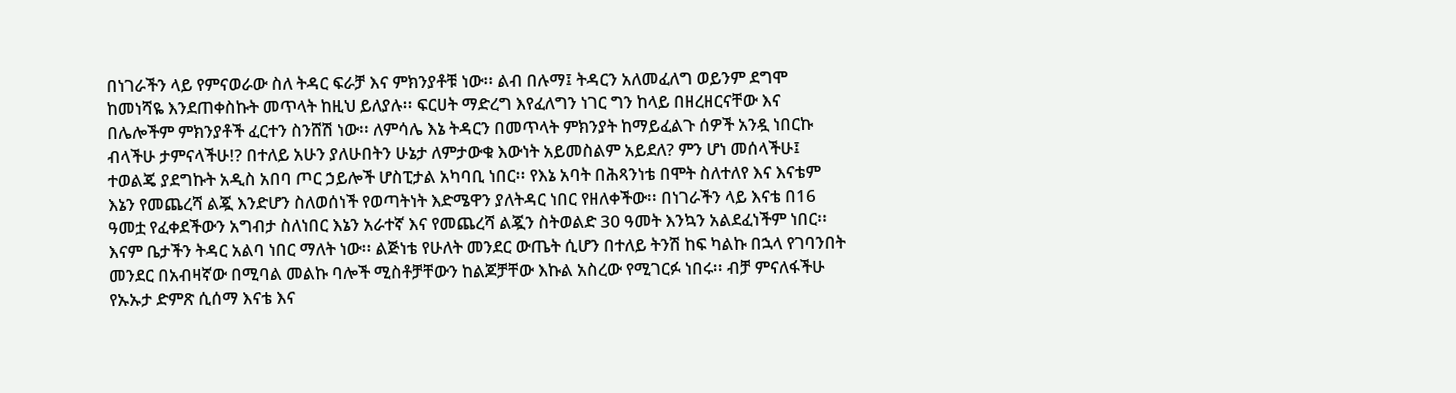በነገራችን ላይ የምናወራው ስለ ትዳር ፍራቻ እና ምክንያቶቹ ነው፡፡ ልብ በሉማ፤ ትዳርን አለመፈለግ ወይንም ደግሞ ከመነሻዬ እንደጠቀስኩት መጥላት ከዚህ ይለያሉ፡፡ ፍርሀት ማድረግ እየፈለግን ነገር ግን ከላይ በዘረዘርናቸው እና በሌሎችም ምክንያቶች ፈርተን ስንሸሽ ነው፡፡ ለምሳሌ እኔ ትዳርን በመጥላት ምክንያት ከማይፈልጉ ሰዎች አንዷ ነበርኩ ብላችሁ ታምናላችሁ!? በተለይ አሁን ያለሁበትን ሁኔታ ለምታውቁ እውነት አይመስልም አይደለ? ምን ሆነ መሰላችሁ፤ ተወልጄ ያደግኩት አዲስ አበባ ጦር ኃይሎች ሆስፒታል አካባቢ ነበር፡፡ የእኔ አባት በሕጻንነቴ በሞት ስለተለየ እና እናቴም እኔን የመጨረሻ ልጇ እንድሆን ስለወሰነች የወጣትነት እድሜዋን ያለትዳር ነበር የዘለቀችው፡፡ በነገራችን ላይ እናቴ በ16 ዓመቷ የፈቀደችውን አግብታ ስለነበር እኔን አራተኛ እና የመጨረሻ ልጇን ስትወልድ 30 ዓመት እንኳን አልደፈነችም ነበር፡፡ እናም ቤታችን ትዳር አልባ ነበር ማለት ነው፡፡ ልጅነቴ የሁለት መንደር ውጤት ሲሆን በተለይ ትንሽ ከፍ ካልኩ በኋላ የገባንበት መንደር በአብዛኛው በሚባል መልኩ ባሎች ሚስቶቻቸውን ከልጆቻቸው እኩል አስረው የሚገርፉ ነበሩ፡፡ ብቻ ምናለፋችሁ የኡኡታ ድምጽ ሲሰማ እናቴ እና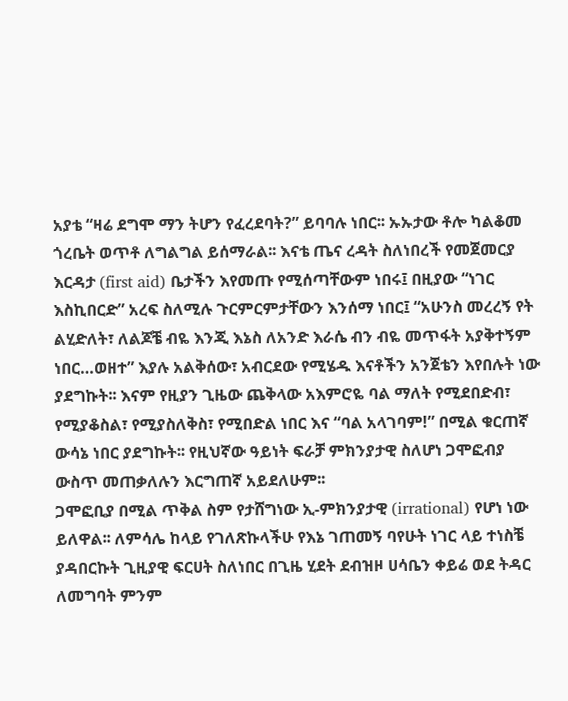አያቴ “ዛሬ ደግሞ ማን ትሆን የፈረደባት?” ይባባሉ ነበር፡፡ ኡኡታው ቶሎ ካልቆመ ጎረቤት ወጥቶ ለግልግል ይሰማራል፡፡ እናቴ ጤና ረዳት ስለነበረች የመጀመርያ እርዳታ (first aid) ቤታችን እየመጡ የሚሰጣቸውም ነበሩ፤ በዚያው “ነገር እስኪበርድ” አረፍ ስለሚሉ ጉርምርምታቸውን እንሰማ ነበር፤ “አሁንስ መረረኝ የት ልሂድለት፣ ለልጆቼ ብዬ እንጂ እኔስ ለአንድ እራሴ ብን ብዬ መጥፋት አያቅተኝም ነበር…ወዘተ” እያሉ አልቅሰው፣ አብርደው የሚሄዱ እናቶችን አንጀቴን እየበሉት ነው ያደግኩት፡፡ እናም የዚያን ጊዜው ጨቅላው አእምሮዬ ባል ማለት የሚደበድብ፣ የሚያቆስል፣ የሚያስለቅስ፣ የሚበድል ነበር እና “ባል አላገባም!” በሚል ቁርጠኛ ውሳኔ ነበር ያደግኩት፡፡ የዚህኛው ዓይነት ፍራቻ ምክንያታዊ ስለሆነ ጋሞፎብያ ውስጥ መጠቃለሉን እርግጠኛ አይደለሁም፡፡
ጋሞፎቢያ በሚል ጥቅል ስም የታሸግነው ኢ-ምክንያታዊ (irrational) የሆነ ነው ይለዋል፡፡ ለምሳሌ ከላይ የገለጽኩላችሁ የእኔ ገጠመኝ ባየሁት ነገር ላይ ተነስቼ ያዳበርኩት ጊዚያዊ ፍርሀት ስለነበር በጊዜ ሂደት ደብዝዞ ሀሳቤን ቀይሬ ወደ ትዳር ለመግባት ምንም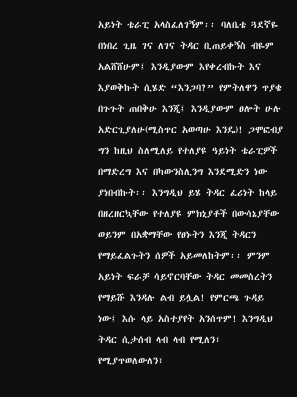አይነት ቴራፒ አላስፈለገኝም፡፡ ባለቤቴ ጓደኛዬ በነበረ ጊዜ ገና ለገና ትዳር ቢጠይቀኝስ ብዬም አልሸሸሁም፤ እንዲያውም እየቀረብኩት እና እያወቅኩት ሲሄድ “እንጋባ?” የምትለዋን ጥያቄ በጉጉት ጠበቅሁ እንጂ፤ እንዲያውም ፀሎት ሁሉ አድርጊያለሁ(ሚስጥር አወጣሁ እንዴ)! ጋሞፎብያ ግን ከዚህ ስለሚለይ የተለያዩ ዓይነት ቴራፒዎች በማድረግ እና በካውንስሊንግ እንደሚድን ነው ያነበብኩት፡፡ እንግዲህ ይሄ ትዳር ፈሪነት ከላይ በዘረዘርኳቸው የተለያዩ ምክኒያቶች በውሳኔያቸው ወይንም በአቋማቸው የፀኑትን እንጂ ትዳርን የማይፈልጉትን ሰዎች አይመለከትም፡፡ ምንም አይነት ፍራቻ ሳይኖርባቸው ትዳር መመስረትን የማይሹ እንዳሉ ልብ ይሏል! የምርጫ ጉዳይ ነው፤ እሱ ላይ አስተያየት አንሰጥም! እንግዲህ ትዳር ሲታሰብ ላብ ላብ የሚለን፣ የሚያጥወለውለን፣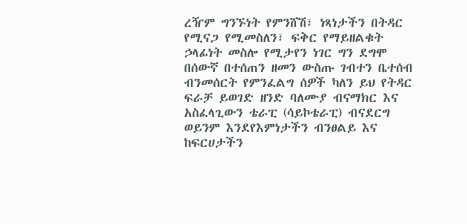ረዥም ግንኙነት የምንሸሽ፣ ነጻነታችን በትዳር የሚናጋ የሚመስለን፣ ፍቅር የማይዘልቁት ኃላፊነት መስሎ የሚታየን ነገር ግን ደግሞ በሰውኛ በተሰጠን ዘመን ውስጡ ገብተን ቤተሰብ ብንመሰርት የምንፈልግ ሰዎች ካለን ይህ የትዳር ፍራቻ ይወገድ ዘንድ ባለሙያ ብናማክር እና አስፈላጊውን ቴራፒ (ሳይኮቴራፒ) ብናደርግ ወይንም እንደየእምነታችን ብንፀልይ እና ከፍርሀታችን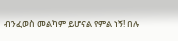ብንፈወስ መልካም ይሆናል የምል ነኝ! በሉ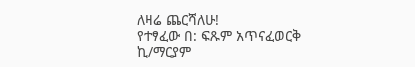ለዛሬ ጨርሻለሁ!
የተፃፈው በ: ፍጹም አጥናፈወርቅ ኪ/ማርያም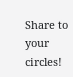Share to your circles!